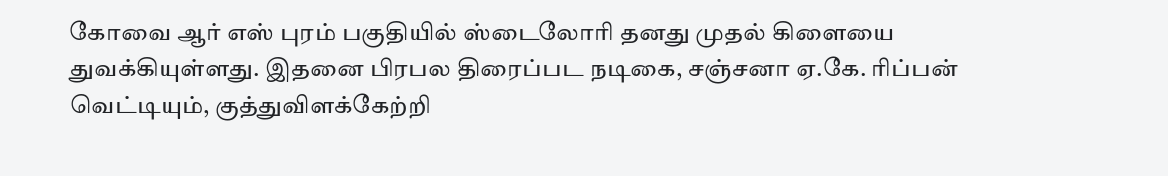கோவை ஆர் எஸ் புரம் பகுதியில் ஸ்டைலோரி தனது முதல் கிளையை துவக்கியுள்ளது. இதனை பிரபல திரைப்பட நடிகை, சஞ்சனா ஏ.கே. ரிப்பன் வெட்டியும், குத்துவிளக்கேற்றி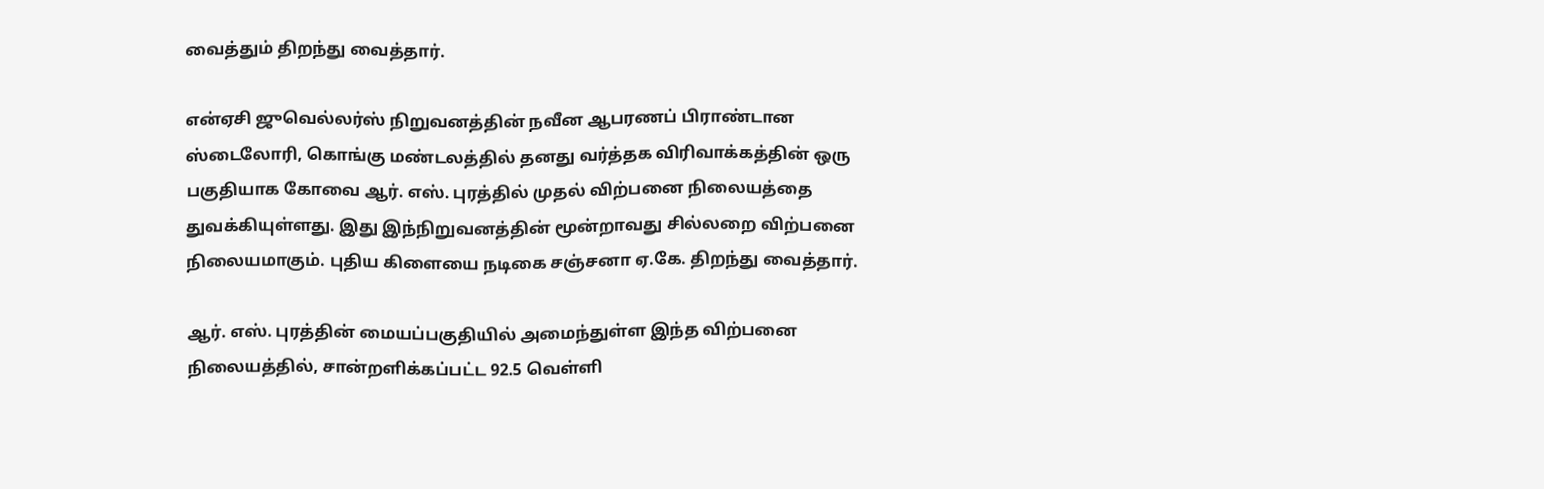வைத்தும் திறந்து வைத்தார்.

என்ஏசி ஜுவெல்லர்ஸ் நிறுவனத்தின் நவீன ஆபரணப் பிராண்டான ஸ்டைலோரி, கொங்கு மண்டலத்தில் தனது வர்த்தக விரிவாக்கத்தின் ஒரு பகுதியாக கோவை ஆர். எஸ். புரத்தில் முதல் விற்பனை நிலையத்தை துவக்கியுள்ளது. இது இந்நிறுவனத்தின் மூன்றாவது சில்லறை விற்பனை நிலையமாகும். புதிய கிளையை நடிகை சஞ்சனா ஏ.கே. திறந்து வைத்தார்.

ஆர். எஸ். புரத்தின் மையப்பகுதியில் அமைந்துள்ள இந்த விற்பனை நிலையத்தில், சான்றளிக்கப்பட்ட 92.5 வெள்ளி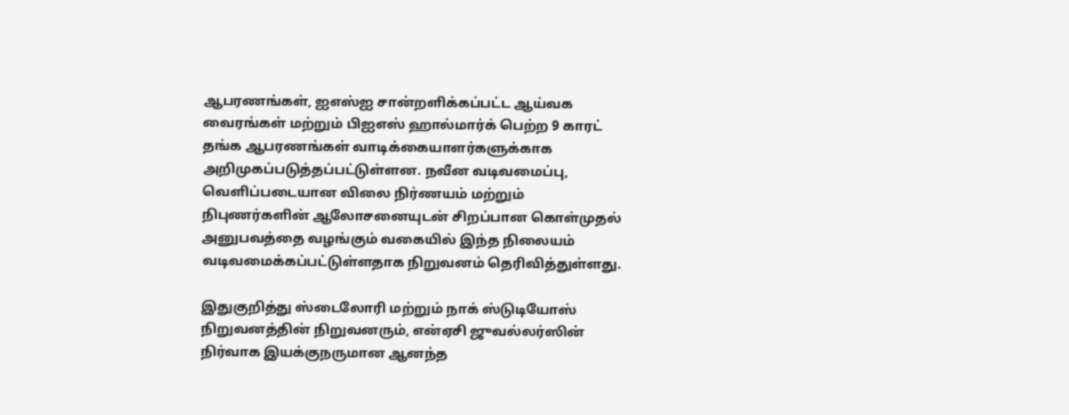ஆபரணங்கள், ஐஎஸ்ஐ சான்றளிக்கப்பட்ட ஆய்வக வைரங்கள் மற்றும் பிஐஎஸ் ஹால்மார்க் பெற்ற 9 காரட் தங்க ஆபரணங்கள் வாடிக்கையாளர்களுக்காக அறிமுகப்படுத்தப்பட்டுள்ளன. நவீன வடிவமைப்பு, வெளிப்படையான விலை நிர்ணயம் மற்றும் நிபுணர்களின் ஆலோசனையுடன் சிறப்பான கொள்முதல் அனுபவத்தை வழங்கும் வகையில் இந்த நிலையம் வடிவமைக்கப்பட்டுள்ளதாக நிறுவனம் தெரிவித்துள்ளது.

இதுகுறித்து ஸ்டைலோரி மற்றும் நாக் ஸ்டுடியோஸ் நிறுவனத்தின் நிறுவனரும், என்ஏசி ஜுவல்லர்ஸின் நிர்வாக இயக்குநருமான ஆனந்த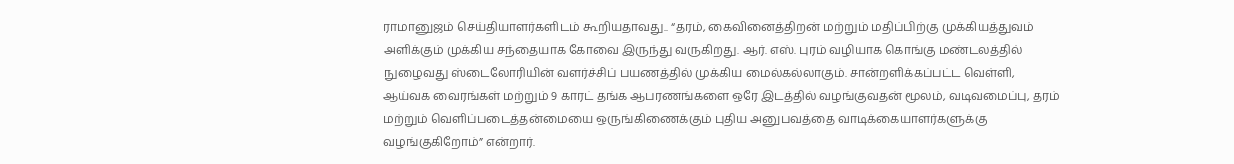ராமானுஜம் செய்தியாளர்களிடம் கூறியதாவது.. “தரம், கைவினைத்திறன் மற்றும் மதிப்பிற்கு முக்கியத்துவம் அளிக்கும் முக்கிய சந்தையாக கோவை இருந்து வருகிறது. ஆர். எஸ். புரம் வழியாக கொங்கு மண்டலத்தில் நுழைவது ஸ்டைலோரியின் வளர்ச்சிப் பயணத்தில் முக்கிய மைல்கல்லாகும். சான்றளிக்கப்பட்ட வெள்ளி, ஆய்வக வைரங்கள் மற்றும் 9 காரட் தங்க ஆபரணங்களை ஒரே இடத்தில் வழங்குவதன் மூலம், வடிவமைப்பு, தரம் மற்றும் வெளிப்படைத்தன்மையை ஒருங்கிணைக்கும் புதிய அனுபவத்தை வாடிக்கையாளர்களுக்கு வழங்குகிறோம்” என்றார்.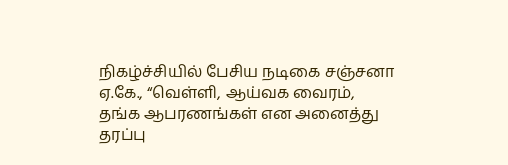நிகழ்ச்சியில் பேசிய நடிகை சஞ்சனா ஏ.கே., “வெள்ளி, ஆய்வக வைரம், தங்க ஆபரணங்கள் என அனைத்து தரப்பு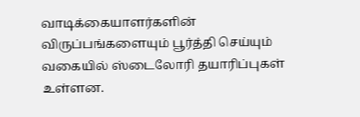வாடிக்கையாளர்களின் விருப்பங்களையும் பூர்த்தி செய்யும் வகையில் ஸ்டைலோரி தயாரிப்புகள் உள்ளன.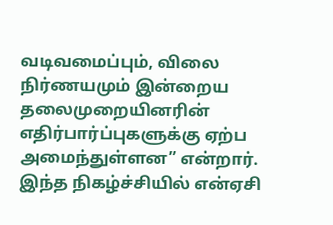வடிவமைப்பும், விலை நிர்ணயமும் இன்றைய தலைமுறையினரின் எதிர்பார்ப்புகளுக்கு ஏற்ப அமைந்துள்ளன” என்றார். இந்த நிகழ்ச்சியில் என்ஏசி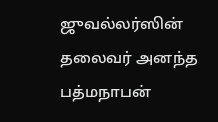ஜுவல்லர்ஸின் தலைவர் அனந்த பத்மநாபன்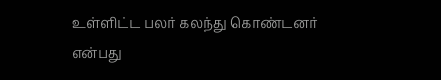உள்ளிட்ட பலர் கலந்து கொண்டனர் என்பது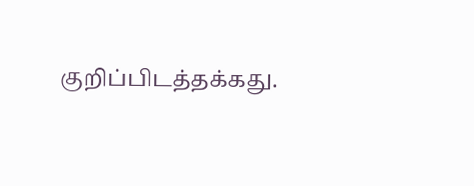குறிப்பிடத்தக்கது.